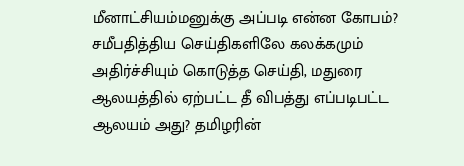மீனாட்சியம்மனுக்கு அப்படி என்ன கோபம்?
சமீபதித்திய செய்திகளிலே கலக்கமும் அதிர்ச்சியும் கொடுத்த செய்தி, மதுரை ஆலயத்தில் ஏற்பட்ட தீ விபத்து எப்படிபட்ட ஆலயம் அது? தமிழரின்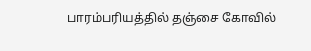பாரம்பரியத்தில் தஞ்சை கோவில்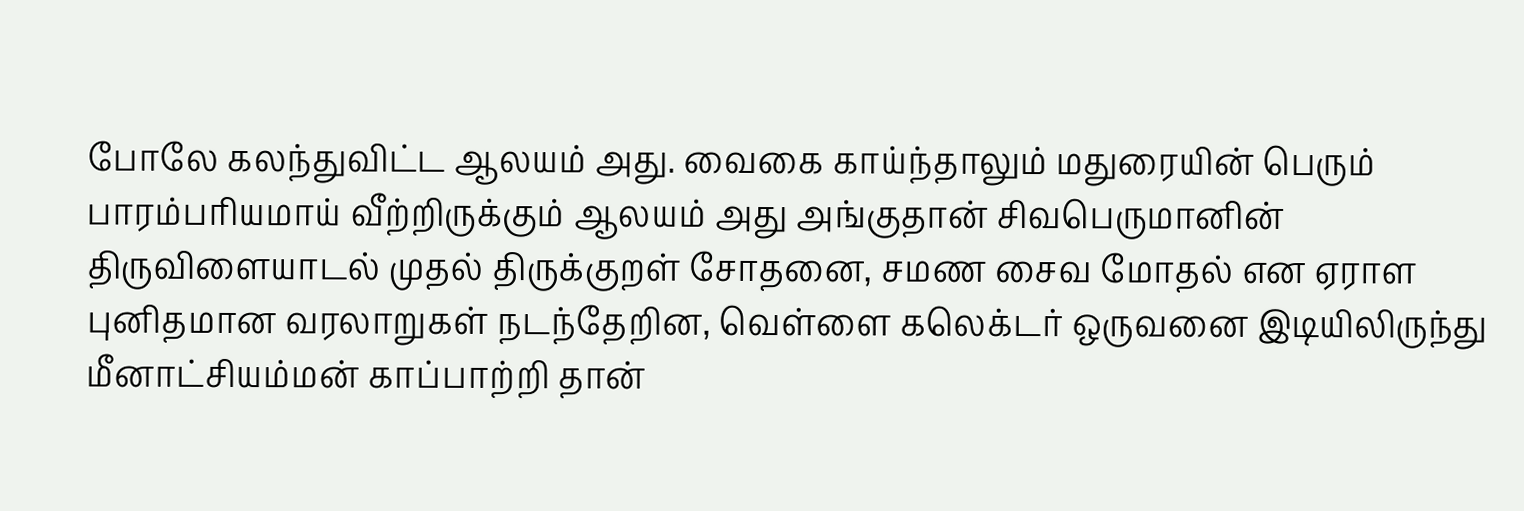போலே கலந்துவிட்ட ஆலயம் அது. வைகை காய்ந்தாலும் மதுரையின் பெரும் பாரம்பரியமாய் வீற்றிருக்கும் ஆலயம் அது அங்குதான் சிவபெருமானின் திருவிளையாடல் முதல் திருக்குறள் சோதனை, சமண சைவ மோதல் என ஏராள புனிதமான வரலாறுகள் நடந்தேறின, வெள்ளை கலெக்டர் ஒருவனை இடியிலிருந்து மீனாட்சியம்மன் காப்பாற்றி தான்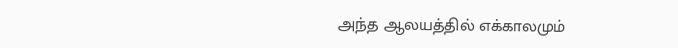அந்த ஆலயத்தில் எக்காலமும்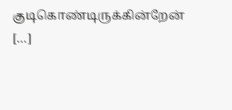குடிகொண்டிருக்கின்றேன் […]